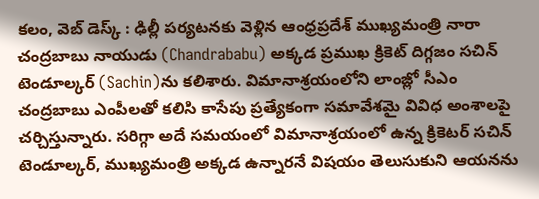కలం, వెబ్ డెస్క్ : ఢిల్లీ పర్యటనకు వెళ్లిన ఆంధ్రప్రదేశ్ ముఖ్యమంత్రి నారా చంద్రబాబు నాయుడు (Chandrababu) అక్కడ ప్రముఖ క్రికెట్ దిగ్గజం సచిన్ టెండూల్కర్ (Sachin)ను కలిశారు. విమానాశ్రయంలోని లాంజ్లో సీఎం చంద్రబాబు ఎంపీలతో కలిసి కాసేపు ప్రత్యేకంగా సమావేశమై వివిధ అంశాలపై చర్చిస్తున్నారు. సరిగ్గా అదే సమయంలో విమానాశ్రయంలో ఉన్న క్రికెటర్ సచిన్ టెండూల్కర్, ముఖ్యమంత్రి అక్కడ ఉన్నారనే విషయం తెలుసుకుని ఆయనను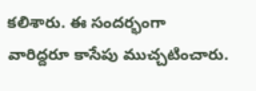కలిశారు. ఈ సందర్భంగా వారిద్దరూ కాసేపు ముచ్చటించారు.